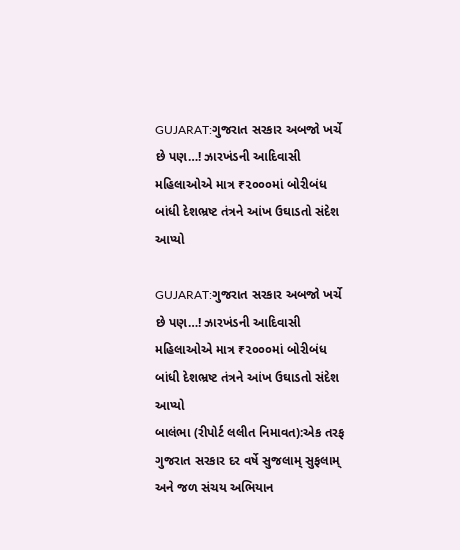GUJARAT:ગુજરાત સરકાર અબજો ખર્ચે છે પણ…! ઝારખંડની આદિવાસી મહિલાઓએ માત્ર ₹૨૦૦૦માં બોરીબંધ બાંધી દેશભ્રષ્ટ તંત્રને આંખ ઉઘાડતો સંદેશ આપ્યો

GUJARAT:ગુજરાત સરકાર અબજો ખર્ચે છે પણ…! ઝારખંડની આદિવાસી મહિલાઓએ માત્ર ₹૨૦૦૦માં બોરીબંધ બાંધી દેશભ્રષ્ટ તંત્રને આંખ ઉઘાડતો સંદેશ આપ્યો
બાલંભા (રીપોર્ટ લલીત નિમાવત):એક તરફ ગુજરાત સરકાર દર વર્ષે સુજલામ્ સુફલામ્ અને જળ સંચય અભિયાન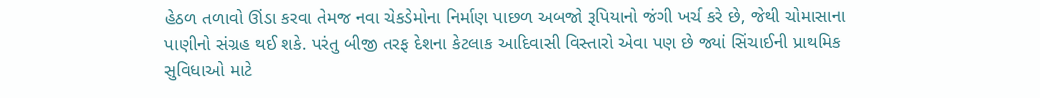હેઠળ તળાવો ઊંડા કરવા તેમજ નવા ચેકડેમોના નિર્માણ પાછળ અબજો રૂપિયાનો જંગી ખર્ચ કરે છે, જેથી ચોમાસાના પાણીનો સંગ્રહ થઈ શકે. પરંતુ બીજી તરફ દેશના કેટલાક આદિવાસી વિસ્તારો એવા પણ છે જ્યાં સિંચાઈની પ્રાથમિક સુવિધાઓ માટે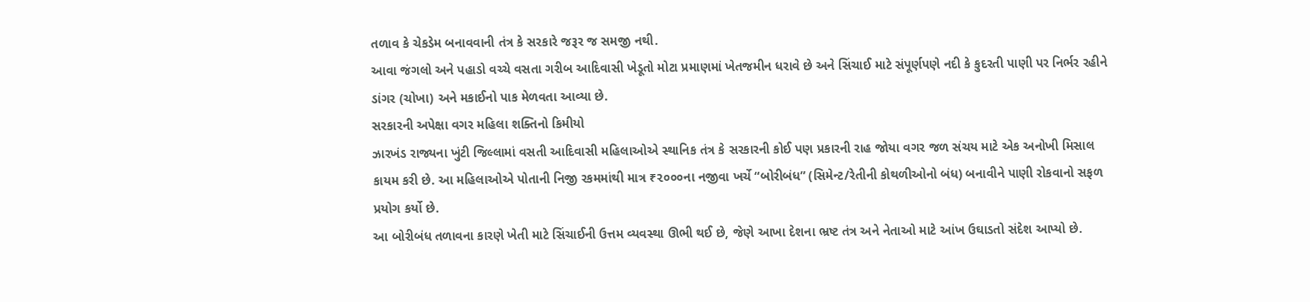તળાવ કે ચેકડેમ બનાવવાની તંત્ર કે સરકારે જરૂર જ સમજી નથી.
આવા જંગલો અને પહાડો વચ્ચે વસતા ગરીબ આદિવાસી ખેડૂતો મોટા પ્રમાણમાં ખેતજમીન ધરાવે છે અને સિંચાઈ માટે સંપૂર્ણપણે નદી કે કુદરતી પાણી પર નિર્ભર રહીને ડાંગર (ચોખા) અને મકાઈનો પાક મેળવતા આવ્યા છે.
સરકારની અપેક્ષા વગર મહિલા શક્તિનો કિમીયો
ઝારખંડ રાજ્યના ખુંટી જિલ્લામાં વસતી આદિવાસી મહિલાઓએ સ્થાનિક તંત્ર કે સરકારની કોઈ પણ પ્રકારની રાહ જોયા વગર જળ સંચય માટે એક અનોખી મિસાલ કાયમ કરી છે. આ મહિલાઓએ પોતાની નિજી રકમમાંથી માત્ર ₹૨૦૦૦ના નજીવા ખર્ચે “બોરીબંધ” (સિમેન્ટ/રેતીની કોથળીઓનો બંધ) બનાવીને પાણી રોકવાનો સફળ પ્રયોગ કર્યો છે.
આ બોરીબંધ તળાવના કારણે ખેતી માટે સિંચાઈની ઉત્તમ વ્યવસ્થા ઊભી થઈ છે, જેણે આખા દેશના ભ્રષ્ટ તંત્ર અને નેતાઓ માટે આંખ ઉઘાડતો સંદેશ આપ્યો છે.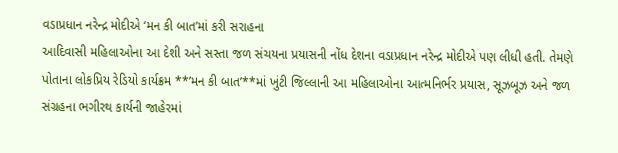વડાપ્રધાન નરેન્દ્ર મોદીએ ‘મન કી બાત’માં કરી સરાહના
આદિવાસી મહિલાઓના આ દેશી અને સસ્તા જળ સંચયના પ્રયાસની નોંધ દેશના વડાપ્રધાન નરેન્દ્ર મોદીએ પણ લીધી હતી. તેમણે પોતાના લોકપ્રિય રેડિયો કાર્યક્રમ **’મન કી બાત’**માં ખુંટી જિલ્લાની આ મહિલાઓના આત્મનિર્ભર પ્રયાસ, સૂઝબૂઝ અને જળ સંગ્રહના ભગીરથ કાર્યની જાહેરમાં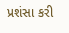પ્રશંસા કરી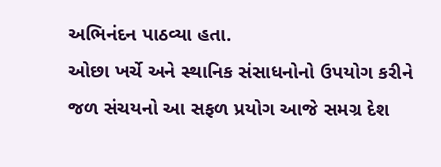અભિનંદન પાઠવ્યા હતા.
ઓછા ખર્ચે અને સ્થાનિક સંસાધનોનો ઉપયોગ કરીને જળ સંચયનો આ સફળ પ્રયોગ આજે સમગ્ર દેશ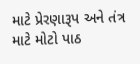માટે પ્રેરણારૂપ અને તંત્ર માટે મોટો પાઠ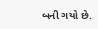બની ગયો છે.